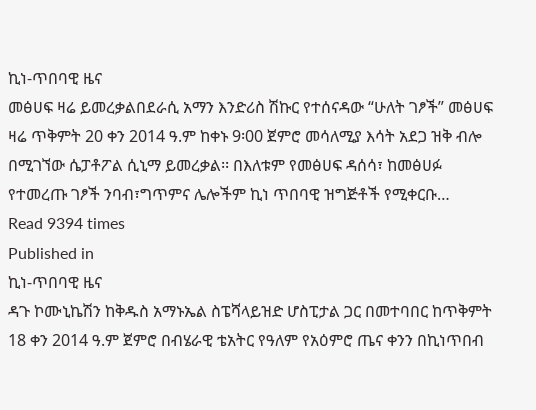ኪነ-ጥበባዊ ዜና
መፅሀፍ ዛሬ ይመረቃልበደራሲ አማን እንድሪስ ሽኩር የተሰናዳው “ሁለት ገፆች” መፅሀፍ ዛሬ ጥቅምት 20 ቀን 2014 ዓ.ም ከቀኑ 9፡00 ጀምሮ መሳለሚያ እሳት አደጋ ዝቅ ብሎ በሚገኘው ሴፓቶፖል ሲኒማ ይመረቃል፡፡ በእለቱም የመፅሀፍ ዳሰሳ፣ ከመፅሀፉ የተመረጡ ገፆች ንባብ፣ግጥምና ሌሎችም ኪነ ጥበባዊ ዝግጅቶች የሚቀርቡ…
Read 9394 times
Published in
ኪነ-ጥበባዊ ዜና
ዳጉ ኮሙኒኬሽን ከቅዱስ አማኑኤል ስፔሻላይዝድ ሆስፒታል ጋር በመተባበር ከጥቅምት 18 ቀን 2014 ዓ.ም ጀምሮ በብሄራዊ ቴአትር የዓለም የአዕምሮ ጤና ቀንን በኪነጥበብ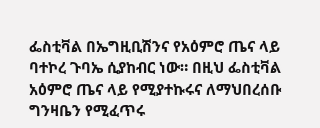ፌስቲቫል በኤግዚቢሽንና የአዕምሮ ጤና ላይ ባተኮረ ጉባኤ ሲያከብር ነው። በዚህ ፌስቲቫል አዕምሮ ጤና ላይ የሚያተኩሩና ለማህበረሰቡ ግንዛቤን የሚፈጥሩ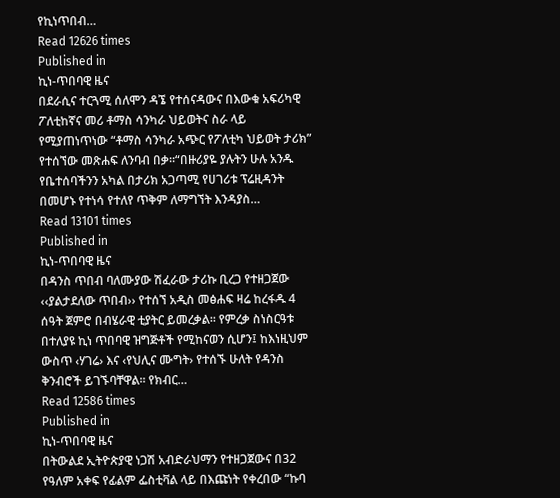የኪነጥበብ…
Read 12626 times
Published in
ኪነ-ጥበባዊ ዜና
በደራሲና ተርጓሚ ሰለሞን ዳኜ የተሰናዳውና በእውቁ አፍሪካዊ ፖለቲከኛና መሪ ቶማስ ሳንካራ ህይወትና ስራ ላይ የሚያጠነጥነው “ቶማስ ሳንካራ አጭር የፖለቲካ ህይወት ታሪክ” የተሰኘው መጽሐፍ ለንባብ በቃ።“በዙሪያዬ ያሉትን ሁሉ አንዱ የቤተሰባችንን አካል በታሪክ አጋጣሚ የሀገሪቱ ፕሬዚዳንት በመሆኑ የተነሳ የተለየ ጥቅም ለማግኘት እንዳያስ…
Read 13101 times
Published in
ኪነ-ጥበባዊ ዜና
በዳንስ ጥበብ ባለሙያው ሽፈራው ታሪኩ ቢረጋ የተዘጋጀው ‹‹ያልታደለው ጥበብ›› የተሰኘ አዲስ መፅሐፍ ዛሬ ከረፋዱ 4 ሰዓት ጀምሮ በብሄራዊ ቲያትር ይመረቃል፡፡ የምረቃ ስነስርዓቱ በተለያዩ ኪነ ጥበባዊ ዝግጅቶች የሚከናወን ሲሆን፤ ከእነዚህም ውስጥ ‹ሃገሬ› እና ‹የህሊና ሙግት› የተሰኙ ሁለት የዳንስ ቅንብሮች ይገኙባቸዋል፡፡ የክብር…
Read 12586 times
Published in
ኪነ-ጥበባዊ ዜና
በትውልደ ኢትዮጵያዊ ነጋሽ አብድራህማን የተዘጋጀውና በ32 የዓለም አቀፍ የፊልም ፌስቲቫል ላይ በእጩነት የቀረበው “ኩባ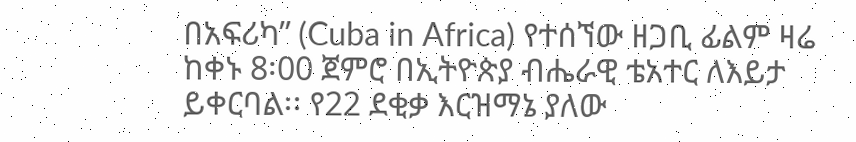በአፍሪካ” (Cuba in Africa) የተሰኘው ዘጋቢ ፊልም ዛሬ ከቀኑ 8፡00 ጀምሮ በኢትዮጵያ ብሔራዊ ቴአተር ለእይታ ይቀርባል፡፡ የ22 ደቂቃ እርዝማኔ ያለው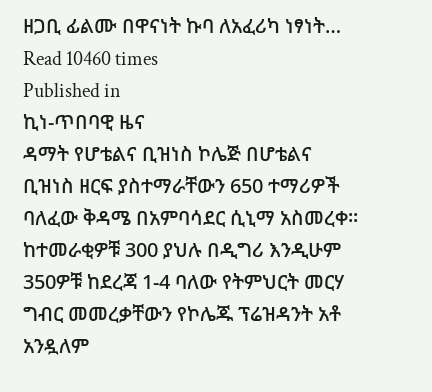ዘጋቢ ፊልሙ በዋናነት ኩባ ለአፈሪካ ነፃነት…
Read 10460 times
Published in
ኪነ-ጥበባዊ ዜና
ዳማት የሆቴልና ቢዝነስ ኮሌጅ በሆቴልና ቢዝነስ ዘርፍ ያስተማራቸውን 650 ተማሪዎች ባለፈው ቅዳሜ በአምባሳደር ሲኒማ አስመረቀ፡፡ ከተመራቂዎቹ 300 ያህሉ በዲግሪ እንዲሁም 350ዎቹ ከደረጃ 1-4 ባለው የትምህርት መርሃ ግብር መመረቃቸውን የኮሌጁ ፕሬዝዳንት አቶ አንዷለም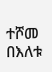ተሾመ በእለቱ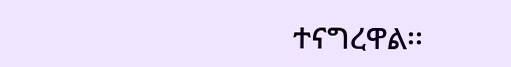ተናግረዋል፡፡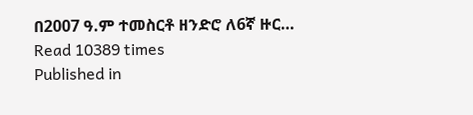በ2007 ዓ.ም ተመስርቶ ዘንድሮ ለ6ኛ ዙር…
Read 10389 times
Published in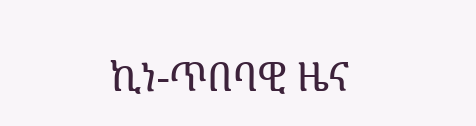ኪነ-ጥበባዊ ዜና